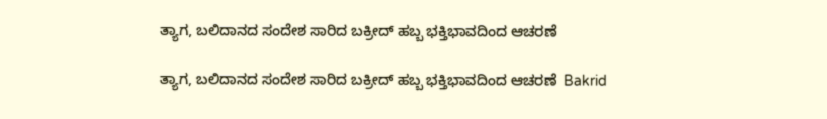ತ್ಯಾಗ, ಬಲಿದಾನದ ಸಂದೇಶ ಸಾರಿದ ಬಕ್ರೀದ್ ಹಬ್ಬ ಭಕ್ತಿಭಾವದಿಂದ ಆಚರಣೆ

ತ್ಯಾಗ, ಬಲಿದಾನದ ಸಂದೇಶ ಸಾರಿದ ಬಕ್ರೀದ್ ಹಬ್ಬ ಭಕ್ತಿಭಾವದಿಂದ ಆಚರಣೆ  Bakrid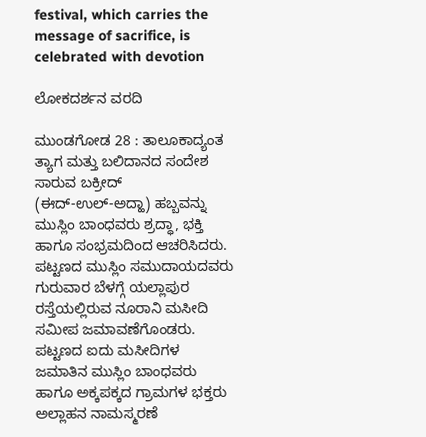festival, which carries the message of sacrifice, is celebrated with devotion

ಲೋಕದರ್ಶನ ವರದಿ

ಮುಂಡಗೋಡ 28 : ತಾಲೂಕಾದ್ಯಂತ ತ್ಯಾಗ ಮತ್ತು ಬಲಿದಾನದ ಸಂದೇಶ ಸಾರುವ ಬಕ್ರೀದ್ (ಈದ್‌-ಉಲ್‌-ಅದ್ಹಾ) ಹಬ್ಬವನ್ನು ಮುಸ್ಲಿಂ ಬಾಂಧವರು ಶ್ರದ್ಧಾ, ಭಕ್ತಿ ಹಾಗೂ ಸಂಭ್ರಮದಿಂದ ಆಚರಿಸಿದರು. ಪಟ್ಟಣದ ಮುಸ್ಲಿಂ ಸಮುದಾಯದವರು ಗುರುವಾರ ಬೆಳಗ್ಗೆ ಯಲ್ಲಾಪುರ ರಸ್ತೆಯಲ್ಲಿರುವ ನೂರಾನಿ ಮಸೀದಿ ಸಮೀಪ ಜಮಾವಣೆಗೊಂಡರು. ಪಟ್ಟಣದ ಐದು ಮಸೀದಿಗಳ ಜಮಾತಿನ ಮುಸ್ಲಿಂ ಬಾಂಧವರು ಹಾಗೂ ಅಕ್ಕಪಕ್ಕದ ಗ್ರಾಮಗಳ ಭಕ್ತರು ಅಲ್ಲಾಹನ ನಾಮಸ್ಮರಣೆ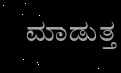ಮಾಡುತ್ತ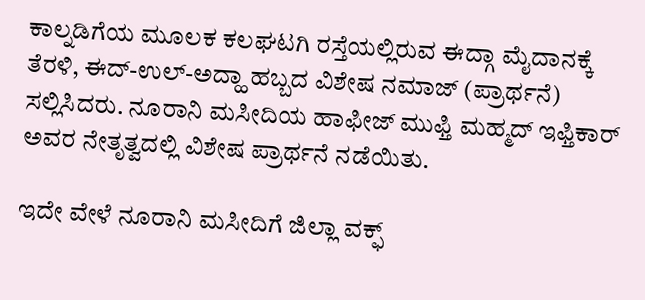ಕಾಲ್ನಡಿಗೆಯ ಮೂಲಕ ಕಲಘಟಗಿ ರಸ್ತೆಯಲ್ಲಿರುವ ಈದ್ಗಾ ಮೈದಾನಕ್ಕೆ ತೆರಳಿ, ಈದ್‌-ಉಲ್‌-ಅದ್ಹಾ ಹಬ್ಬದ ವಿಶೇಷ ನಮಾಜ್ (ಪ್ರಾರ್ಥನೆ) ಸಲ್ಲಿಸಿದರು. ನೂರಾನಿ ಮಸೀದಿಯ ಹಾಫೀಜ್ ಮುಫ್ತಿ ಮಹ್ಮದ್ ಇಫ್ತಿಕಾರ್ ಅವರ ನೇತೃತ್ವದಲ್ಲಿ ವಿಶೇಷ ಪ್ರಾರ್ಥನೆ ನಡೆಯಿತು.

ಇದೇ ವೇಳೆ ನೂರಾನಿ ಮಸೀದಿಗೆ ಜಿಲ್ಲಾ ವಕ್ಫ್‌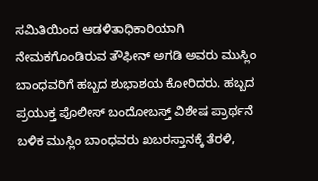ಸಮಿತಿಯಿಂದ ಆಡಳಿತಾಧಿಕಾರಿಯಾಗಿ ನೇಮಕಗೊಂಡಿರುವ ತೌಫೀನ್ ಅಗಡಿ ಅವರು ಮುಸ್ಲಿಂ ಬಾಂಧವರಿಗೆ ಹಬ್ಬದ ಶುಭಾಶಯ ಕೋರಿದರು. ಹಬ್ಬದ ಪ್ರಯುಕ್ತ ಪೊಲೀಸ್ ಬಂದೋಬಸ್ತ್‌ ವಿಶೇಷ ಪ್ರಾರ್ಥನೆ ಬಳಿಕ ಮುಸ್ಲಿಂ ಬಾಂಧವರು ಖಬರಸ್ತಾನಕ್ಕೆ ತೆರಳಿ,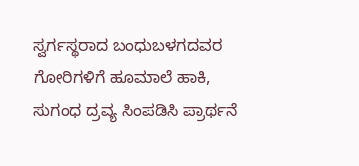ಸ್ವರ್ಗಸ್ಥರಾದ ಬಂಧುಬಳಗದವರ ಗೋರಿಗಳಿಗೆ ಹೂಮಾಲೆ ಹಾಕಿ, ಸುಗಂಧ ದ್ರವ್ಯ ಸಿಂಪಡಿಸಿ ಪ್ರಾರ್ಥನೆ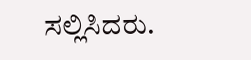ಸಲ್ಲಿಸಿದರು.